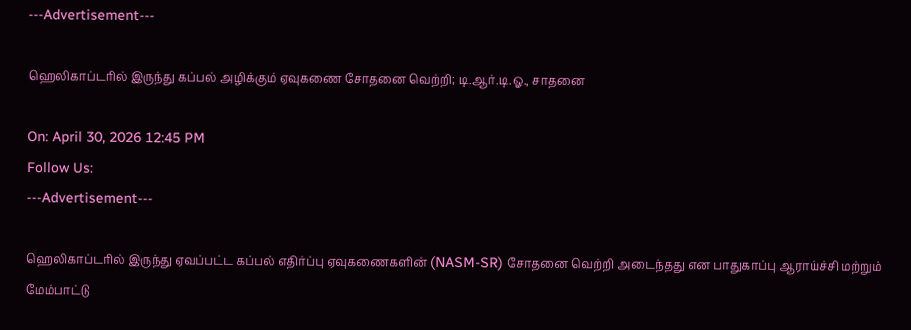---Advertisement---

ஹெலிகாப்டரில் இருந்து கப்பல் அழிக்கும் ஏவுகணை சோதனை வெற்றி; டி.ஆர்.டி.ஓ., சாதனை

On: April 30, 2026 12:45 PM
Follow Us:
---Advertisement---

ஹெலிகாப்டரில் இருந்து ஏவப்பட்ட கப்பல் எதிர்ப்பு ஏவுகணைகளின் (NASM-SR) சோதனை வெற்றி அடைந்தது என பாதுகாப்பு ஆராய்ச்சி மற்றும் மேம்பாட்டு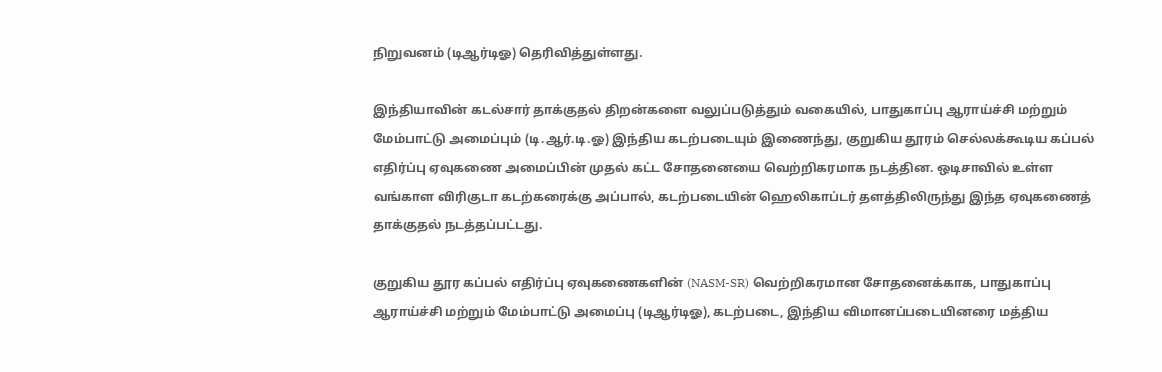நிறுவனம் (டிஆர்டிஓ) தெரிவித்துள்ளது.

இந்தியாவின் கடல்சார் தாக்குதல் திறன்களை வலுப்படுத்தும் வகையில், பாதுகாப்பு ஆராய்ச்சி மற்றும் மேம்பாட்டு அமைப்பும் (டி.ஆர்.டி.ஓ) இந்திய கடற்படையும் இணைந்து, குறுகிய தூரம் செல்லக்கூடிய கப்பல் எதிர்ப்பு ஏவுகணை அமைப்பின் முதல் கட்ட சோதனையை வெற்றிகரமாக நடத்தின. ஒடிசாவில் உள்ள வங்காள விரிகுடா கடற்கரைக்கு அப்பால், கடற்படையின் ஹெலிகாப்டர் தளத்திலிருந்து இந்த ஏவுகணைத் தாக்குதல் நடத்தப்பட்டது.

குறுகிய தூர கப்பல் எதிர்ப்பு ஏவுகணைகளின் (NASM-SR) வெற்றிகரமான சோதனைக்காக, பாதுகாப்பு ஆராய்ச்சி மற்றும் மேம்பாட்டு அமைப்பு (டிஆர்டிஓ), கடற்படை, இந்திய விமானப்படையினரை மத்திய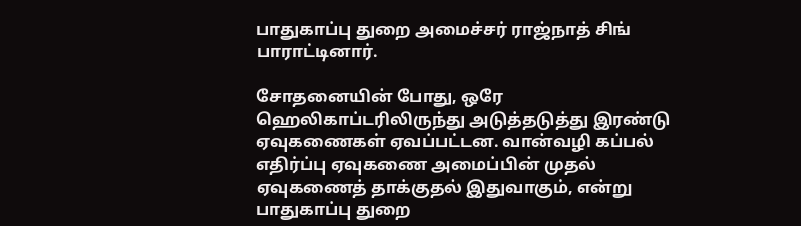பாதுகாப்பு துறை அமைச்சர் ராஜ்நாத் சிங் பாராட்டினார்.

சோதனையின் போது, ஒரே ஹெலிகாப்டரிலிருந்து அடுத்தடுத்து இரண்டு ஏவுகணைகள் ஏவப்பட்டன. வான்வழி கப்பல் எதிர்ப்பு ஏவுகணை அமைப்பின் முதல் ஏவுகணைத் தாக்குதல் இதுவாகும், என்று பாதுகாப்பு துறை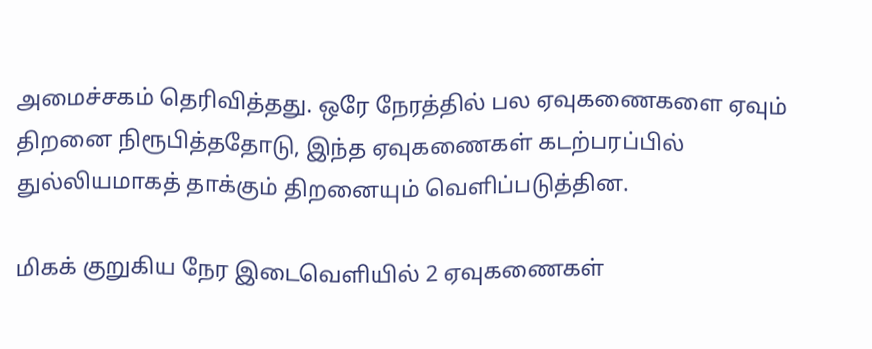அமைச்சகம் தெரிவித்தது. ஒரே நேரத்தில் பல ஏவுகணைகளை ஏவும் திறனை நிரூபித்ததோடு, இந்த ஏவுகணைகள் கடற்பரப்பில் துல்லியமாகத் தாக்கும் திறனையும் வெளிப்படுத்தின.

மிகக் குறுகிய நேர இடைவெளியில் 2 ஏவுகணைகள்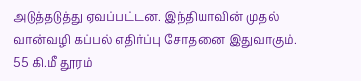அடுத்தடுத்து ஏவப்பட்டன. இந்தியாவின் முதல் வான்வழி கப்பல் எதிர்ப்பு சோதனை இதுவாகும். 55 கி.மீ தூரம்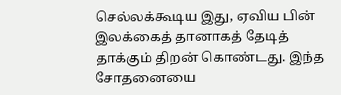செல்லக்கூடிய இது, ஏவிய பின் இலக்கைத் தானாகத் தேடித் தாக்கும் திறன் கொண்டது. இந்த சோதனையை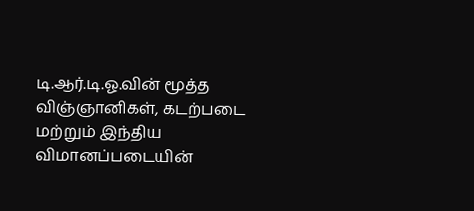டி.ஆர்.டி.ஓ.வின் மூத்த விஞ்ஞானிகள், கடற்படை மற்றும் இந்திய விமானப்படையின்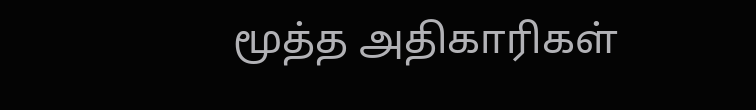மூத்த அதிகாரிகள்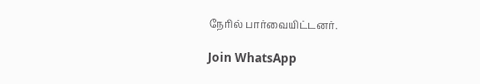நேரில் பார்வையிட்டனர்.

Join WhatsApp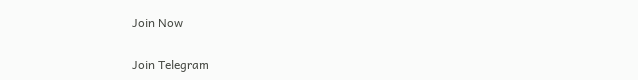Join Now

Join Telegram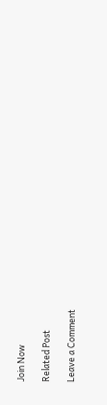Join Now

Related Post

Leave a Comment